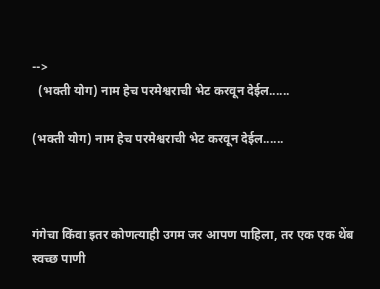-->
  (भक्ती योग) नाम हेच परमेश्वराची भेट करवून देईल......

(भक्ती योग) नाम हेच परमेश्वराची भेट करवून देईल......



गंगेचा किंवा इतर कोणत्याही उगम जर आपण पाहिला, तर एक एक थेंब स्वच्छ पाणी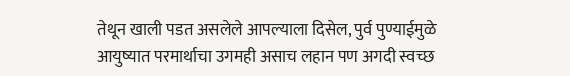तेथून खाली पडत असलेले आपल्याला दिसेल, पुर्व पुण्याईमुळे आयुष्यात परमार्थाचा उगमही असाच लहान पण अगदी स्वच्छ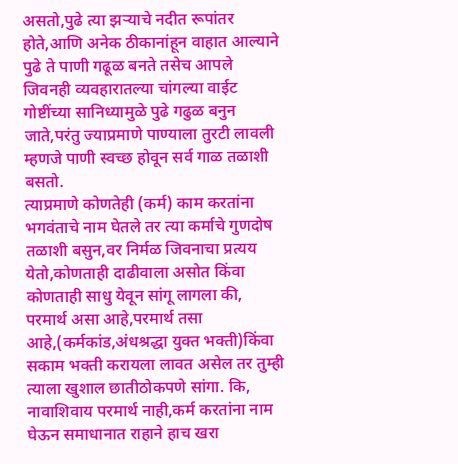असतो,पुढे त्या झऱ्याचे नदीत रूपांतर होते,आणि अनेक ठीकानांहून वाहात आल्याने पुढे ते पाणी गढूळ बनते तसेच आपले जिवनही व्यवहारातल्या चांगल्या वाईट गोष्टींच्या सानिध्यामुळे पुढे गढुळ बनुन जाते,परंतु ज्याप्रमाणे पाण्याला तुरटी लावली म्हणजे पाणी स्वच्छ होवून सर्व गाळ तळाशी बसतो.
त्याप्रमाणे कोणतेही (कर्म) काम करतांना भगवंताचे नाम घेतले तर त्या कर्माचे गुणदोष तळाशी बसुन,वर निर्मळ जिवनाचा प्रत्यय येतो,कोणताही दाढीवाला असोत किंवा कोणताही साधु येवून सांगू लागला की, परमार्थ असा आहे,परमार्थ तसा आहे,(कर्मकांड,अंधश्रद्धा युक्त भक्ती)किंवा सकाम भक्ती करायला लावत असेल तर तुम्ही त्याला खुशाल छातीठोकपणे सांगा. कि, नावाशिवाय परमार्थ नाही,कर्म करतांना नाम घेऊन समाधानात राहाने हाच खरा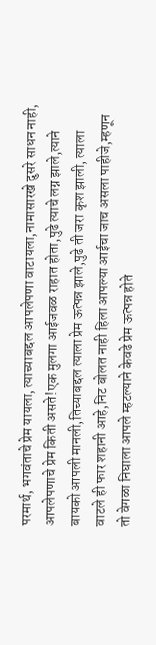परमार्थ, भगवंताचे प्रेम यायला, त्याच्याबद्दल आपलेपणा वाटायला,नामासारखे दुसरे साधन नाही, आपलेपणाचे प्रेम किती असते!एक मुलगा आईजवळ राहात होता,पुढे त्याचे लग्न झाले,त्याने बायको आपली मानली,तिच्याबद्दल त्याला प्रेम ऊत्पन्न झाले,पुढे ती जरा कृश झाली, त्याला वाटले ही फार शहानी आहे,निट बोलत नाही हिला आपल्या आईचा जाच असला पाहीजे,म्हणून तो वेगळा निघाला आपले म्हटल्याने केवढे प्रेम ऊत्पन्न होते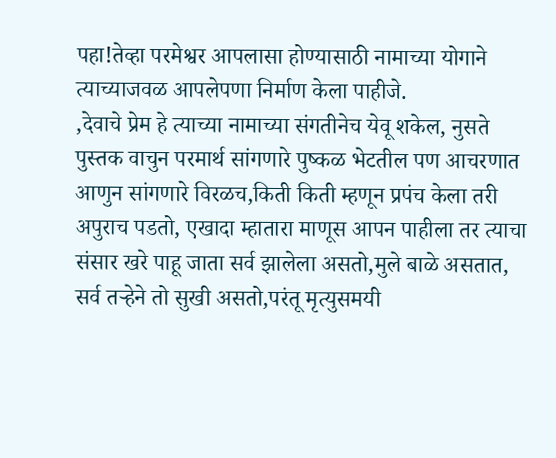पहा!तेव्हा परमेश्वर आपलासा होण्यासाठी नामाच्या योगाने त्याच्याजवळ आपलेपणा निर्माण केला पाहीजे.
,देवाचे प्रेम हे त्याच्या नामाच्या संगतीनेच येवू शकेल, नुसते पुस्तक वाचुन परमार्थ सांगणारे पुष्कळ भेटतील पण आचरणात आणुन सांगणारे विरळच,किती किती म्हणून प्रपंच केला तरी अपुराच पडतो, एखादा म्हातारा माणूस आपन पाहीला तर त्याचा संसार खरे पाहू जाता सर्व झालेला असतो,मुले बाळे असतात, सर्व तर्‍हेने तो सुखी असतो,परंतू मृत्युसमयी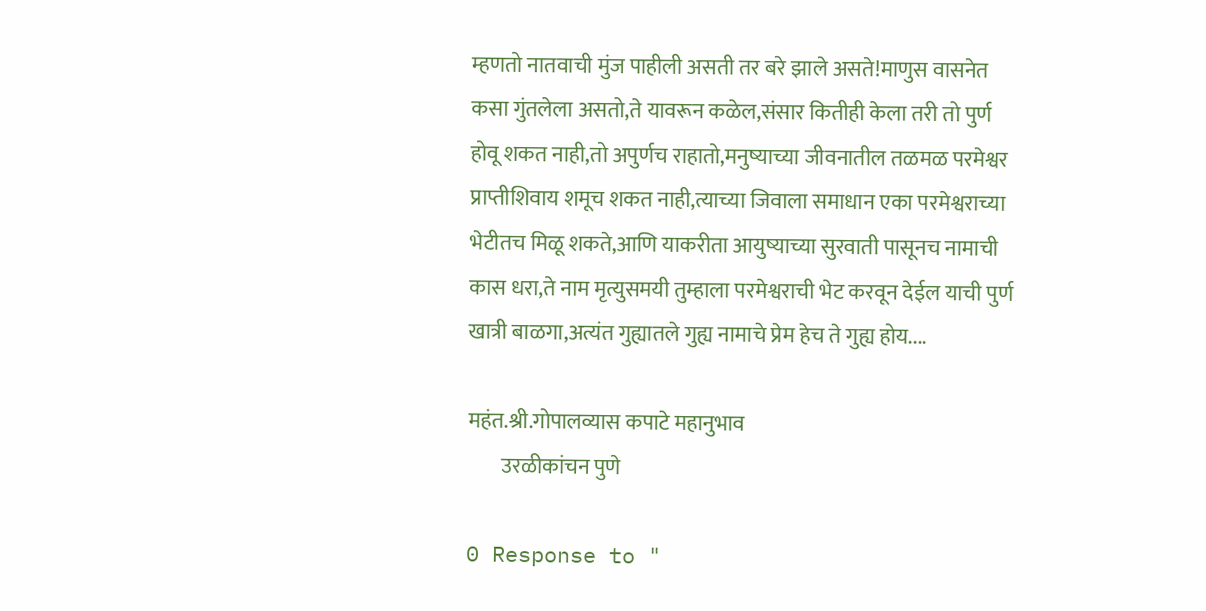म्हणतो नातवाची मुंज पाहीली असती तर बरे झाले असते!माणुस वासनेत कसा गुंतलेला असतो,ते यावरून कळेल,संसार कितीही केला तरी तो पुर्ण होवू शकत नाही,तो अपुर्णच राहातो,मनुष्याच्या जीवनातील तळमळ परमेश्वर प्राप्तीशिवाय शमूच शकत नाही,त्याच्या जिवाला समाधान एका परमेश्वराच्या भेटीतच मिळू शकते,आणि याकरीता आयुष्याच्या सुरवाती पासूनच नामाची कास धरा,ते नाम मृत्युसमयी तुम्हाला परमेश्वराची भेट करवून देईल याची पुर्ण खात्री बाळगा,अत्यंत गुह्यातले गुह्य नामाचे प्रेम हेच ते गुह्य होय....

महंत.श्री.गोपालव्यास कपाटे महानुभाव
        उरळीकांचन पुणे

0 Response to "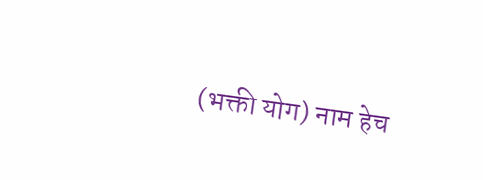(भक्ती योग) नाम हेच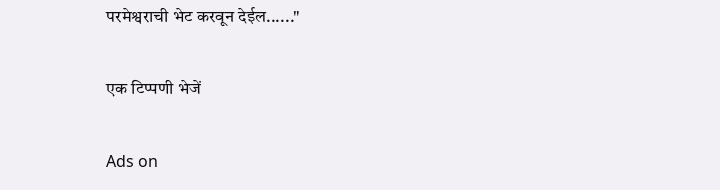परमेश्वराची भेट करवून देईल......"

एक टिप्पणी भेजें

Ads on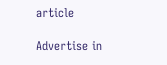article

Advertise in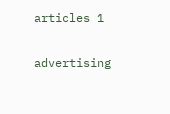articles 1

advertising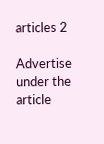articles 2

Advertise under the article